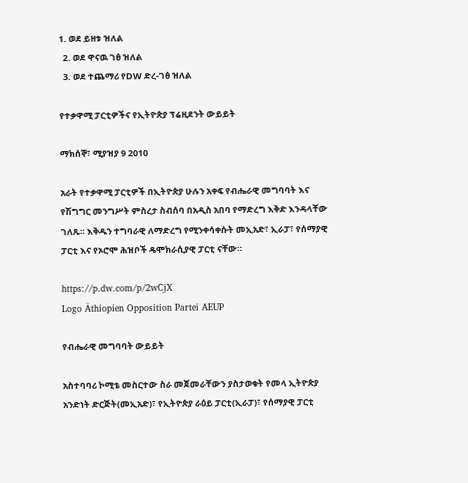1. ወደ ይዘቱ ዝለል
  2. ወደ ዋናዉ ገፅ ዝለል
  3. ወደ ተጨማሪ የDW ድረ-ገፅ ዝለል

የተቃዋሚ ፓርቲዎችና የኢትዮጵያ ፕሬዚደንት ውይይት

ማክሰኞ፣ ሚያዝያ 9 2010

አራት የተቃዋሚ ፓርቲዎች በኢትዮጵያ ሁሉን አቀፍ የብሔራዊ መግባባት እና የሽግግር መንግሥት ምስረታ ስብሰባ በአዲስ አበባ የማድረግ እቅድ እንዳላቸው ገለጹ። እቅዱን ተግባራዊ ለማድረግ የሚንቀሳቀሱት መኢአድ፣ ኢራፓ፣ የሰማያዊ ፓርቲ እና የኦሮሞ ሕዝቦች ዴሞክራሲያዊ ፓርቲ ናቸው።

https://p.dw.com/p/2wCjX
Logo Äthiopien Opposition Partei AEUP

የብሔራዊ መግባባት ውይይት

አስተባባሪ ኮሚቴ መስርተው ስራ መጀመራቸውን ያስታወቁት የመላ ኢትዮጵያ አንድነት ድርጅት(መኢአድ)፣ የኢትዮጵያ ራዕይ ፓርቲ(ኢራፓ)፣ የሰማያዊ ፓርቲ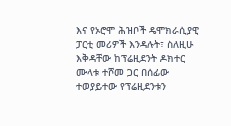እና የኦሮሞ ሕዝቦች ዴሞክራሲያዊ ፓርቲ መሪዎች እንዳሉት፣ ስለዚሁ እቅዳቸው ከፕሬዚደንት ዶክተር ሙላቱ ተሾመ ጋር በሰፊው ተወያይተው የፕሬዚደንቱን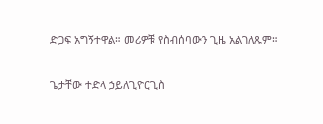ድጋፍ አግኝተዋል። መሪዎቹ የስብሰባውን ጊዜ አልገለጹም።

ጌታቸው ተድላ ኃይለጊዮርጊስ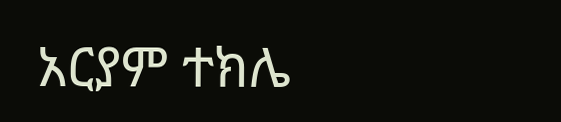አርያም ተክሌ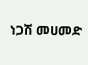ነጋሽ መሀመድ